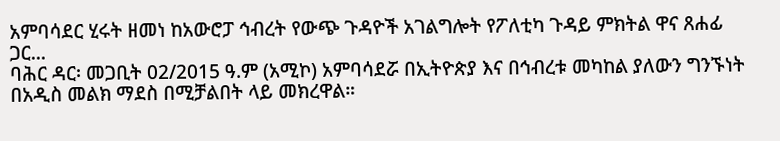አምባሳደር ሂሩት ዘመነ ከአውሮፓ ኅብረት የውጭ ጉዳዮች አገልግሎት የፖለቲካ ጉዳይ ምክትል ዋና ጸሐፊ ጋር...
ባሕር ዳር፡ መጋቢት 02/2015 ዓ.ም (አሚኮ) አምባሳደሯ በኢትዮጵያ እና በኅብረቱ መካከል ያለውን ግንኙነት በአዲስ መልክ ማደስ በሚቻልበት ላይ መክረዋል።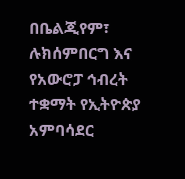በቤልጂየም፣ ሉክሰምበርግ እና የአውሮፓ ኅብረት ተቋማት የኢትዮጵያ አምባሳደር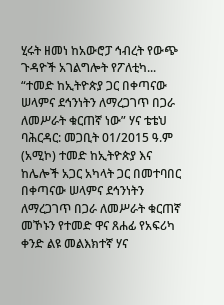ሂሩት ዘመነ ከአውሮፓ ኅብረት የውጭ ጉዳዮች አገልግሎት የፖለቲካ...
“ተመድ ከኢትዮጵያ ጋር በቀጣናው ሠላምና ደኅንነትን ለማረጋገጥ በጋራ ለመሥራት ቁርጠኛ ነው” ሃና ቴቴህ
ባሕርዳር: መጋቢት 01/2015 ዓ.ም (አሚኮ) ተመድ ከኢትዮጵያ እና ከሌሎች አጋር አካላት ጋር በመተባበር በቀጣናው ሠላምና ደኅንነትን ለማረጋገጥ በጋራ ለመሥራት ቁርጠኛ መኾኑን የተመድ ዋና ጸሐፊ የአፍሪካ ቀንድ ልዩ መልእክተኛ ሃና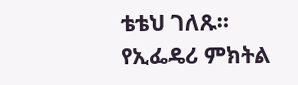ቴቴህ ገለጹ።
የኢፌዴሪ ምክትል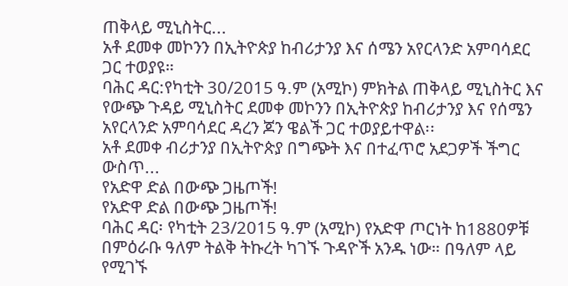ጠቅላይ ሚኒስትር...
አቶ ደመቀ መኮንን በኢትዮጵያ ከብሪታንያ እና ሰሜን አየርላንድ አምባሳደር ጋር ተወያዩ።
ባሕር ዳር:የካቲት 30/2015 ዓ.ም (አሚኮ) ምክትል ጠቅላይ ሚኒስትር እና የውጭ ጉዳይ ሚኒስትር ደመቀ መኮንን በኢትዮጵያ ከብሪታንያ እና የሰሜን አየርላንድ አምባሳደር ዳረን ጆን ዌልች ጋር ተወያይተዋል፡፡
አቶ ደመቀ ብሪታንያ በኢትዮጵያ በግጭት እና በተፈጥሮ አደጋዎች ችግር ውስጥ...
የአድዋ ድል በውጭ ጋዜጦች!
የአድዋ ድል በውጭ ጋዜጦች!
ባሕር ዳር፡ የካቲት 23/2015 ዓ.ም (አሚኮ) የአድዋ ጦርነት ከ1880ዎቹ በምዕራቡ ዓለም ትልቅ ትኩረት ካገኙ ጉዳዮች አንዱ ነው። በዓለም ላይ የሚገኙ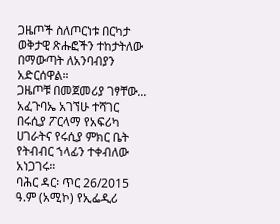ጋዜጦች ስለጦርነቱ በርካታ ወቅታዊ ጽሑፎችን ተከታትለው በማውጣት ለአንባብያን አድርሰዋል።
ጋዜጦቹ በመጀመሪያ ገፃቸው...
አፈጉባኤ አገኘሁ ተሻገር በሩሲያ ፖርላማ የአፍሪካ ሀገራትና የሩሲያ ምክር ቤት የትብብር ኀላፊን ተቀብለው አነጋገሩ።
ባሕር ዳር፡ ጥር 26/2015 ዓ.ም (አሚኮ) የኢፌዲሪ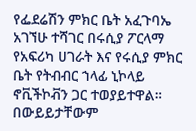የፌደሬሽን ምክር ቤት አፈጉባኤ አገኘሁ ተሻገር በሩሲያ ፖርላማ የአፍሪካ ሀገራት እና የሩሲያ ምክር ቤት የትብብር ኀላፊ ኒኮላይ ኖቪችኮቭን ጋር ተወያይተዋል።
በውይይታቸውም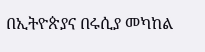በኢትዮጵያና በሩሲያ መካከል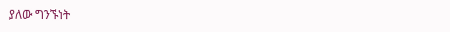ያለው ግንኙነት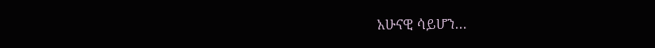አሁናዊ ሳይሆን...